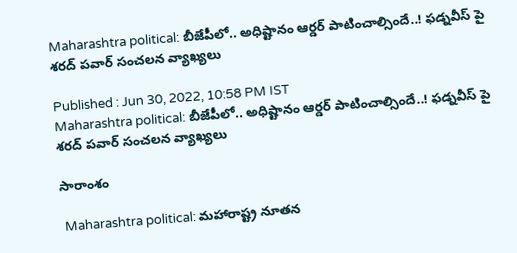Maharashtra political: బీజేపీలో.. అధిష్టానం ఆర్డర్ పాటించాల్సిందే..! ఫడ్నవీస్ పై శరద్ పవార్ సంచ‌ల‌న వ్యాఖ్య‌లు

Published : Jun 30, 2022, 10:58 PM IST
Maharashtra political: బీజేపీలో.. అధిష్టానం ఆర్డర్ పాటించాల్సిందే..! ఫడ్నవీస్ పై శరద్ పవార్ సంచ‌ల‌న వ్యాఖ్య‌లు

సారాంశం

 Maharashtra political: మహారాష్ట్ర నూత‌న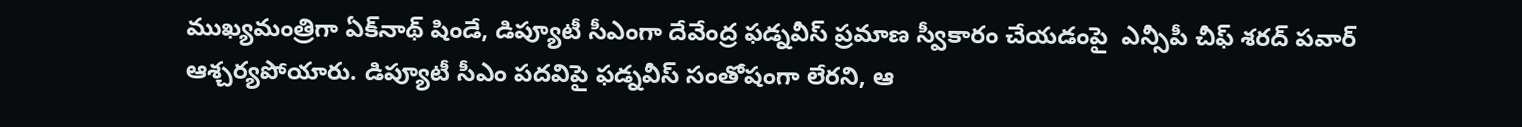ముఖ్య‌మంత్రిగా ఏక్‌నాథ్‌ షిండే, డిప్యూటీ సీఎంగా దేవేంద్ర ఫడ్నవీస్‌ ప్రమాణ స్వీకారం చేయడంపై  ఎన్సీపీ చీఫ్‌ శరద్‌ పవార్ ఆశ్చ‌ర్య‌పోయారు. డిప్యూటీ సీఎం పదవిపై ఫడ్నవీస్‌ సంతోషంగా లేరని, ఆ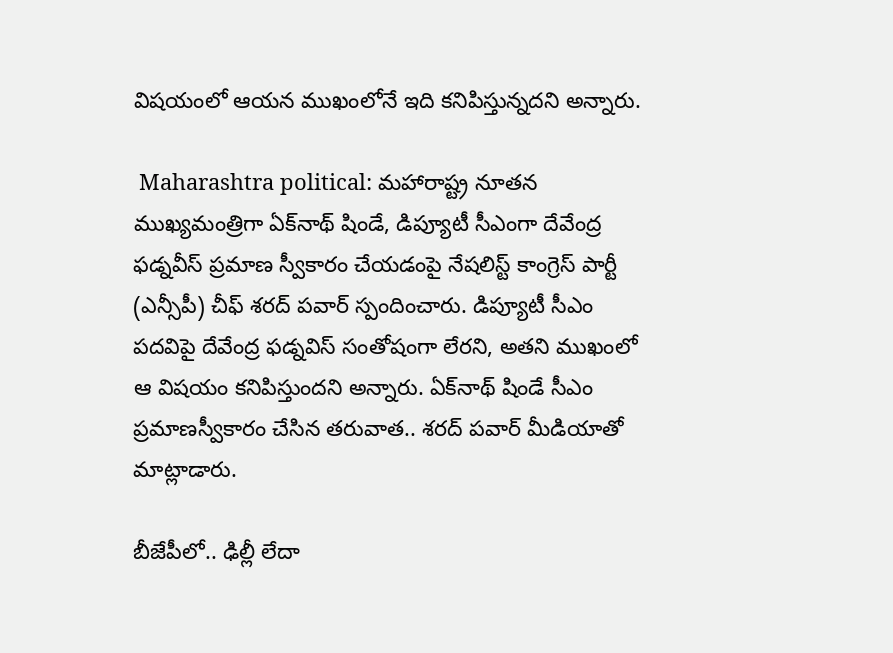విష‌యంలో ఆయ‌న ముఖంలోనే ఇది కనిపిస్తున్నదని అన్నారు.

 Maharashtra political: మహారాష్ట్ర నూత‌న‌ ముఖ్య‌మంత్రిగా ఏక్‌నాథ్‌ షిండే, డిప్యూటీ సీఎంగా దేవేంద్ర ఫడ్నవీస్‌ ప్రమాణ స్వీకారం చేయడంపై నేషలిస్ట్‌ కాంగ్రెస్‌ పార్టీ (ఎన్సీపీ) చీఫ్‌ శరద్‌ పవార్ స్పందించారు. డిప్యూటీ సీఎం ప‌ద‌విపై దేవేంద్ర ఫడ్నవిస్ సంతోషంగా లేరని, అతని ముఖంలో ఆ విష‌యం క‌నిపిస్తుందని అన్నారు. ఏక్‌నాథ్ షిండే సీఎం ప్ర‌మాణస్వీకారం చేసిన త‌రువాత.. శ‌ర‌ద్ ప‌వార్ మీడియాతో మాట్లాడారు.

బీజేపీలో.. ఢిల్లీ లేదా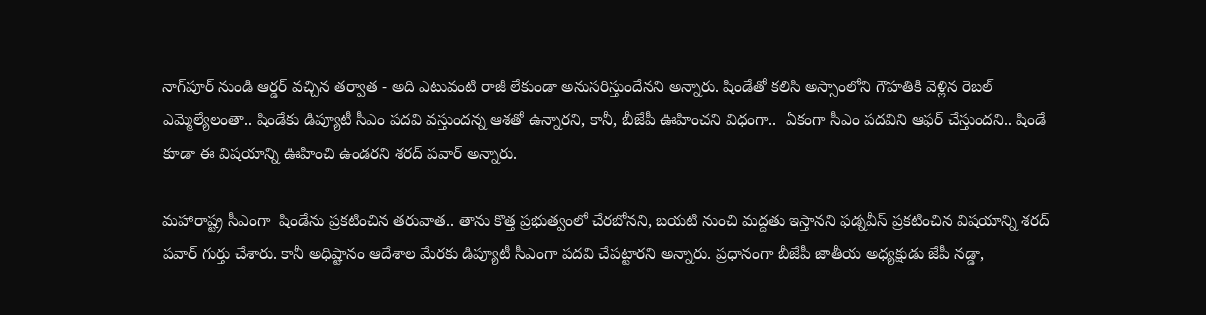నాగ్‌పూర్ నుండి ఆర్డర్ వచ్చిన తర్వాత - అది ఎటువంటి రాజీ లేకుండా అనుసరిస్తుందేన‌ని అన్నారు. షిండేతో కలిసి అస్సాంలోని గౌహతికి వెళ్లిన రెబ‌ల్ ఎమ్మెల్యేలంతా.. షిండేకు డిప్యూటీ సీఎం పదవి వస్తుందన్న ఆశతో ఉన్నారని, కానీ, బీజేపీ ఊహించ‌ని విధంగా..  ఏకంగా సీఎం పదవిని ఆఫర్‌ చేస్తుందని.. షిండే కూడా ఈ విష‌యాన్ని ఊహించి ఉండరని శ‌ర‌ద్ పవార్ అన్నారు.

మ‌హారాష్ట్ర సీఎంగా  షిండేను ప్రకటించిన త‌రువాత‌.. తాను కొత్త ప్రభుత్వంలో చేరబోనని, బయటి నుంచి మద్దతు ఇస్తానని ఫడ్నవీస్ ప్రక‌టించిన విష‌యాన్ని శరద్‌ పవార్‌ గుర్తు చేశారు. కానీ అధిష్టానం ఆదేశాల మేర‌కు డిప్యూటీ సీఎంగా ప‌ద‌వి చేప‌ట్టార‌ని అన్నారు. ప్ర‌ధానంగా బీజేపీ జాతీయ అధ్యక్షుడు జేపీ నడ్డా,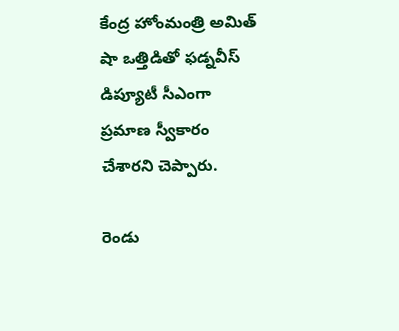కేంద్ర హోంమంత్రి అమిత్‌ షా ఒత్తిడితో ఫడ్నవీస్‌ డిప్యూటీ సీఎంగా ప్రమాణ స్వీకారం చేశారని చెప్పారు.

రెండు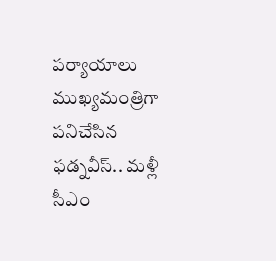పర్యాయాలు ముఖ్యమంత్రిగా పనిచేసిన ఫ‌డ్న‌వీస్.. మళ్లీ సీఎం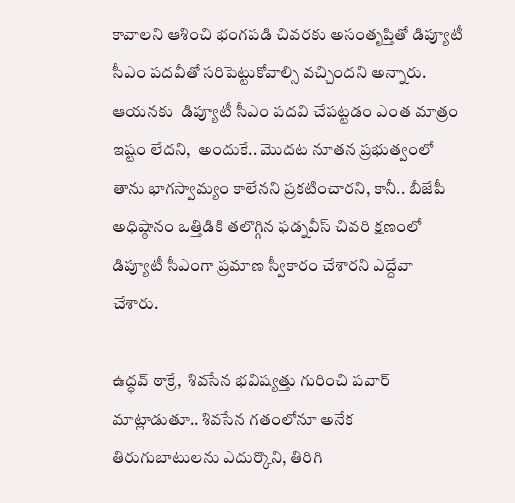కావాలని ఆశించి భంగపడి చివరకు అసంతృప్తితో డిప్యూటీ సీఎం ప‌దవీతో సరిపెట్టుకోవాల్సి వచ్చిందని అన్నారు. ఆయ‌న‌కు  డిప్యూటీ సీఎం పదవి చేపట్టడం ఎంత మాత్రం ఇష్టం లేదని,  అందుకే.. మొద‌ట నూత‌న ప్రభుత్వంలో తాను భాగస్వామ్యం కాలేన‌ని ప్ర‌క‌టించార‌ని, కానీ.. బీజేపీ అధిష్ఠానం ఒత్తిడికి తలొగ్గిన ఫడ్నవీస్‌ చివరి క్షణంలో డిప్యూటీ సీఎంగా ప్రమాణ స్వీకారం చేశారని ఎద్దేవా చేశారు.

ఉద్ధవ్ ఠాక్రే,  శివసేన భవిష్యత్తు గురించి పవార్ మాట్లాడుతూ.. శివ‌సేన గతంలోనూ అనేక తిరుగుబాటులను ఎదుర్కొని, తిరిగి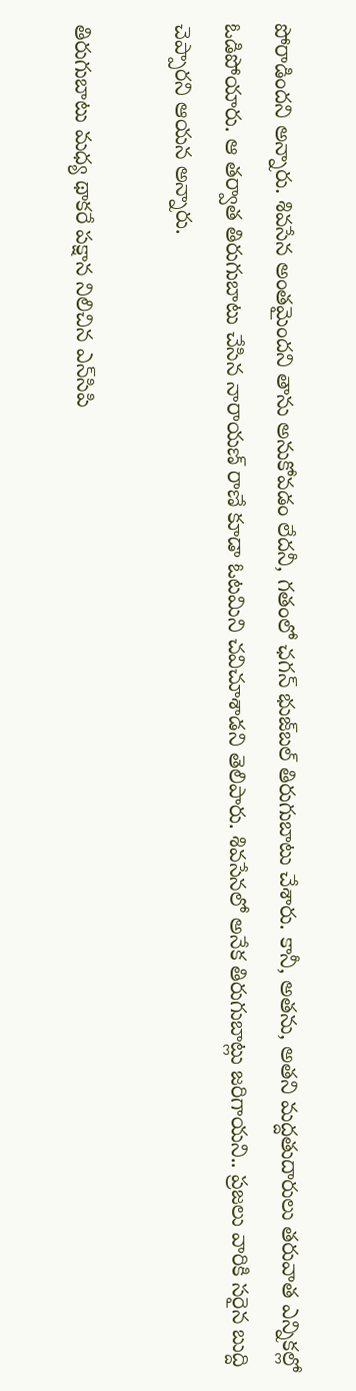పోరాడిందని అన్నారు. శివసేన అంతమైందని తాను అనుకోవడం లేదనీ, గతంలో ఛగన్ భుజ్‌బల్ తిరుగుబాటు చేశారు. కానీ, అతను, అతని మద్దతుదారులు తరువాత ఎన్నికల్లో ఓడిపోయారు. ఆ తర్వాత తిరుగుబాటు చేసిన‌ నారాయణ్ రాణే కూడా ఓటమిని చవిచూశాడని తెలిపారు. శివ‌సేనలో అనేక తిరుగుబాట్లు జ‌రిగాయ‌ని.. ప్ర‌జ‌లు వారికి స‌రైన బుద్ది చెప్పార‌ని ఆయన అన్నారు.

తిరుగుబాటు మధ్య థాకరే పక్షాన నిలిచిన ఎన్‌సిపి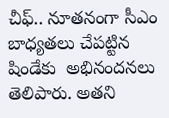చీఫ్.. నూత‌నంగా సీఎం బాధ్య‌తలు చేప‌ట్టిన షిండేకు  అభినందనలు తెలిపారు. అతని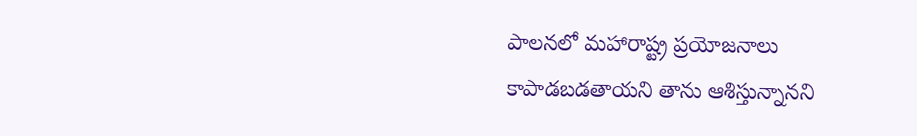పాలనలో మహారాష్ట్ర ప్రయోజనాలు కాపాడబడతాయని తాను ఆశిస్తున్నానని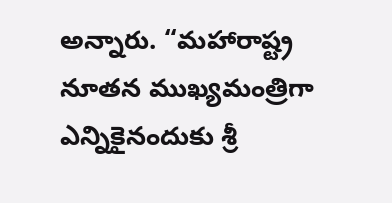అన్నారు. “మహారాష్ట్ర నూత‌న‌ ముఖ్యమంత్రిగా ఎన్నికైనందుకు శ్రీ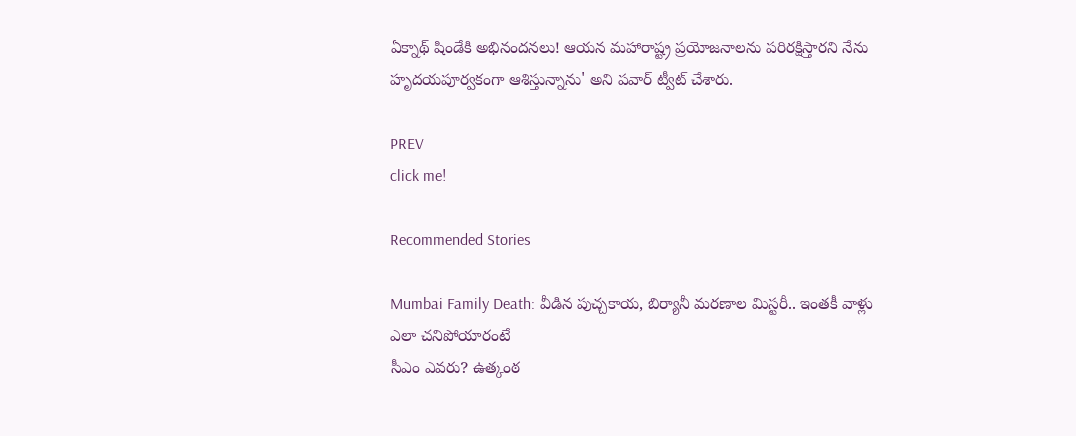ఏక్నాథ్ షిండేకి అభినందనలు! ఆయన మహారాష్ట్ర ప్రయోజనాలను పరిరక్షిస్తారని నేను హృదయపూర్వకంగా ఆశిస్తున్నాను' అని పవార్ ట్వీట్ చేశారు.

PREV
click me!

Recommended Stories

Mumbai Family Death: వీడిన పుచ్చ‌కాయ‌, బిర్యానీ మ‌ర‌ణాల మిస్ట‌రీ.. ఇంత‌కీ వాళ్లు ఎలా చ‌నిపోయారంటే
సీఎం ఎవరు? ఉత్కంఠ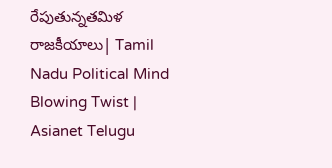రేపుతున్నతమిళ రాజకీయాలు| Tamil Nadu Political Mind Blowing Twist | Asianet Telugu